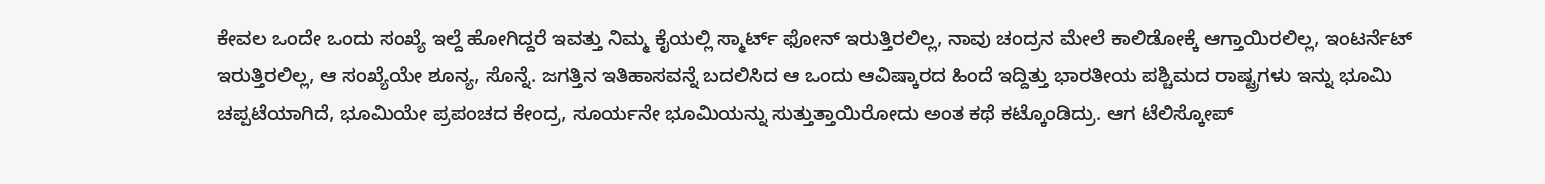ಕೇವಲ ಒಂದೇ ಒಂದು ಸಂಖ್ಯೆ ಇಲ್ದೆ ಹೋಗಿದ್ದರೆ ಇವತ್ತು ನಿಮ್ಮ ಕೈಯಲ್ಲಿ ಸ್ಮಾರ್ಟ್ ಫೋನ್ ಇರುತ್ತಿರಲಿಲ್ಲ, ನಾವು ಚಂದ್ರನ ಮೇಲೆ ಕಾಲಿಡೋಕ್ಕೆ ಆಗ್ತಾಯಿರಲಿಲ್ಲ, ಇಂಟರ್ನೆಟ್ ಇರುತ್ತಿರಲಿಲ್ಲ, ಆ ಸಂಖ್ಯೆಯೇ ಶೂನ್ಯ, ಸೊನ್ನೆ. ಜಗತ್ತಿನ ಇತಿಹಾಸವನ್ನೆ ಬದಲಿಸಿದ ಆ ಒಂದು ಆವಿಷ್ಕಾರದ ಹಿಂದೆ ಇದ್ದಿತ್ತು ಭಾರತೀಯ ಪಶ್ಚಿಮದ ರಾಷ್ಟ್ರಗಳು ಇನ್ನು ಭೂಮಿ ಚಪ್ಪಟೆಯಾಗಿದೆ, ಭೂಮಿಯೇ ಪ್ರಪಂಚದ ಕೇಂದ್ರ, ಸೂರ್ಯನೇ ಭೂಮಿಯನ್ನು ಸುತ್ತುತ್ತಾಯಿರೋದು ಅಂತ ಕಥೆ ಕಟ್ಕೊಂಡಿದ್ರು. ಆಗ ಟೆಲಿಸ್ಕೋಪ್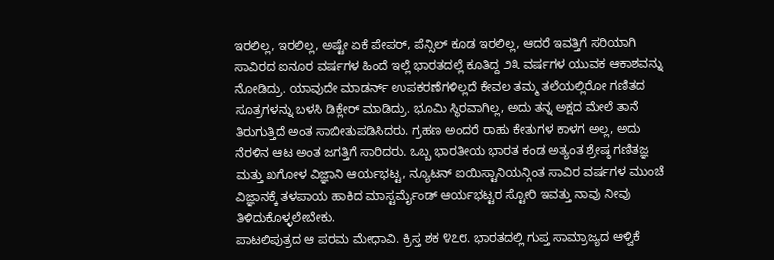ಇರಲಿಲ್ಲ, ಇರಲಿಲ್ಲ, ಅಷ್ಟೇ ಏಕೆ ಪೇಪರ್, ಪೆನ್ಸಿಲ್ ಕೂಡ ಇರಲಿಲ್ಲ, ಆದರೆ ಇವತ್ತಿಗೆ ಸರಿಯಾಗಿ ಸಾವಿರದ ಐನೂರ ವರ್ಷಗಳ ಹಿಂದೆ ಇಲ್ಲೆ ಭಾರತದಲ್ಲೆ ಕೂತಿದ್ದ ೨೩ ವರ್ಷಗಳ ಯುವಕ ಆಕಾಶವನ್ನು ನೋಡಿದ್ರು. ಯಾವುದೇ ಮಾಡರ್ನ್ ಉಪಕರಣೆಗಳಿಲ್ಲದೆ ಕೇವಲ ತಮ್ಮ ತಲೆಯಲ್ಲಿರೋ ಗಣಿತದ ಸೂತ್ರಗಳನ್ನು ಬಳಸಿ ಡಿಕ್ಲೇರ್ ಮಾಡಿದ್ರು. ಭೂಮಿ ಸ್ಥಿರವಾಗಿಲ್ಲ, ಅದು ತನ್ನ ಅಕ್ಷದ ಮೇಲೆ ತಾನೆ ತಿರುಗುತ್ತಿದೆ ಅಂತ ಸಾಬೀತುಪಡಿಸಿದರು. ಗ್ರಹಣ ಅಂದರೆ ರಾಹು ಕೇತುಗಳ ಕಾಳಗ ಅಲ್ಲ, ಅದು ನೆರಳಿನ ಆಟ ಅಂತ ಜಗತ್ತಿಗೆ ಸಾರಿದರು. ಒಬ್ಬ ಭಾರತೀಯ ಭಾರತ ಕಂಡ ಅತ್ಯಂತ ಶ್ರೇಷ್ಠ ಗಣಿತಜ್ಞ ಮತ್ತು ಖಗೋಳ ವಿಜ್ಞಾನಿ ಆರ್ಯಭಟ್ಟ, ನ್ಯೂಟನ್ ಐಯಿಸ್ಟಾನಿಯನ್ಗಿಂತ ಸಾವಿರ ವರ್ಷಗಳ ಮುಂಚೆ ವಿಜ್ಞಾನಕ್ಕೆ ತಳಪಾಯ ಹಾಕಿದ ಮಾಸ್ಟರ್ಮೈಂಡ್ ಆರ್ಯಭಟ್ಟರ ಸ್ಟೋರಿ ಇವತ್ತು ನಾವು ನೀವು ತಿಳಿದುಕೊಳ್ಳಲೇಬೇಕು.
ಪಾಟಲಿಪುತ್ರದ ಆ ಪರಮ ಮೇಧಾವಿ. ಕ್ರಿಸ್ತ ಶಕ ೪೭೮. ಭಾರತದಲ್ಲಿ ಗುಪ್ತ ಸಾಮ್ರಾಜ್ಯದ ಆಳ್ವಿಕೆ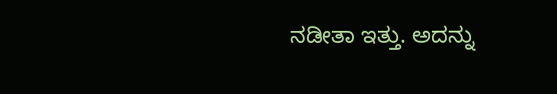ನಡೀತಾ ಇತ್ತು. ಅದನ್ನು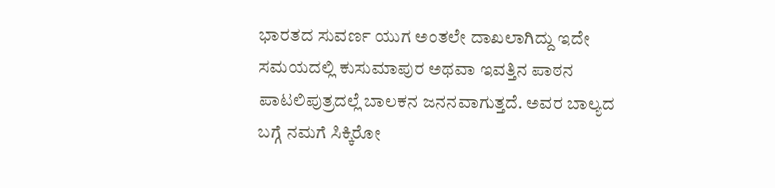ಭಾರತದ ಸುವರ್ಣ ಯುಗ ಅಂತಲೇ ದಾಖಲಾಗಿದ್ದು ಇದೇ ಸಮಯದಲ್ಲಿ ಕುಸುಮಾಪುರ ಅಥವಾ ಇವತ್ತಿನ ಪಾಠನ ಪಾಟಲಿಪುತ್ರದಲ್ಲೆ ಬಾಲಕನ ಜನನವಾಗುತ್ತದೆ. ಅವರ ಬಾಲ್ಯದ ಬಗ್ಗೆ ನಮಗೆ ಸಿಕ್ಕಿರೋ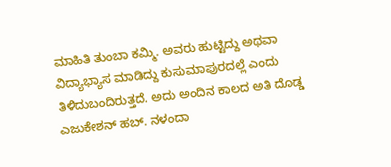ಮಾಹಿತಿ ತುಂಬಾ ಕಮ್ಮಿ. ಅವರು ಹುಟ್ಟಿದ್ದು ಅಥವಾ ವಿದ್ಯಾಭ್ಯಾಸ ಮಾಡಿದ್ದು ಕುಸುಮಾಪುರದಲ್ಲೆ ಎಂದು ತಿಳಿದುಬಂದಿರುತ್ತದೆ. ಅದು ಅಂದಿನ ಕಾಲದ ಅತಿ ದೊಡ್ಡ ಎಜುಕೇಶನ್ ಹಬ್. ನಳಂದಾ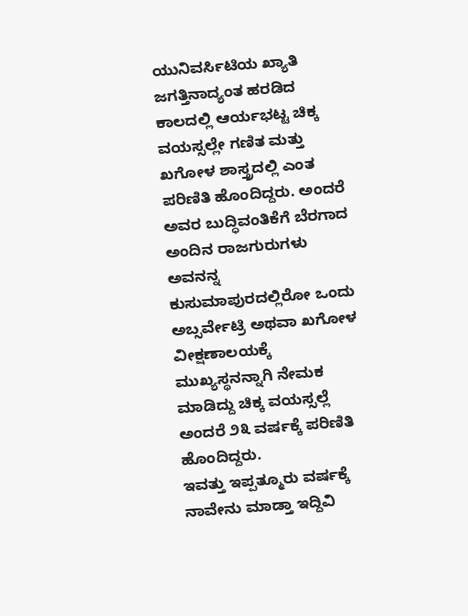ಯುನಿವರ್ಸಿಟಿಯ ಖ್ಯಾತಿ ಜಗತ್ತಿನಾದ್ಯಂತ ಹರಡಿದ ಕಾಲದಲ್ಲಿ ಆರ್ಯಭಟ್ಟ ಚಿಕ್ಕ ವಯಸ್ಸಲ್ಲೇ ಗಣಿತ ಮತ್ತು ಖಗೋಳ ಶಾಸ್ತ್ರದಲ್ಲಿ ಎಂತ ಪರಿಣಿತಿ ಹೊಂದಿದ್ದರು. ಅಂದರೆ ಅವರ ಬುದ್ಧಿವಂತಿಕೆಗೆ ಬೆರಗಾದ ಅಂದಿನ ರಾಜಗುರುಗಳು ಅವನನ್ನ ಕುಸುಮಾಪುರದಲ್ಲಿರೋ ಒಂದು ಅಬ್ಸರ್ವೇಟ್ರಿ ಅಥವಾ ಖಗೋಳ ವೀಕ್ಷಣಾಲಯಕ್ಕೆ ಮುಖ್ಯಸ್ಥನನ್ನಾಗಿ ನೇಮಕ ಮಾಡಿದ್ದು ಚಿಕ್ಕ ವಯಸ್ಸಲ್ಲೆ ಅಂದರೆ ೨೩ ವರ್ಷಕ್ಕೆ ಪರಿಣಿತಿ ಹೊಂದಿದ್ದರು.
ಇವತ್ತು ಇಪ್ಪತ್ಮೂರು ವರ್ಷಕ್ಕೆ ನಾವೇನು ಮಾಡ್ತಾ ಇದ್ದಿವಿ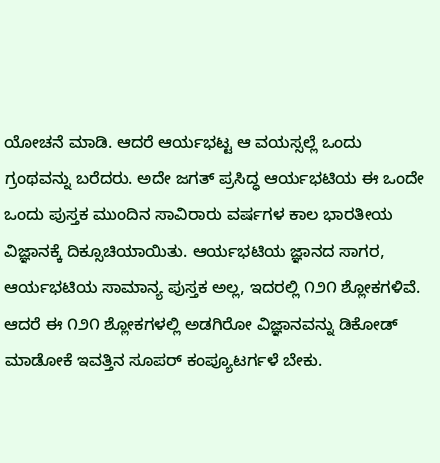ಯೋಚನೆ ಮಾಡಿ. ಆದರೆ ಆರ್ಯಭಟ್ಟ ಆ ವಯಸ್ಸಲ್ಲೆ ಒಂದು ಗ್ರಂಥವನ್ನು ಬರೆದರು. ಅದೇ ಜಗತ್ ಪ್ರಸಿದ್ಧ ಆರ್ಯಭಟಿಯ ಈ ಒಂದೇ ಒಂದು ಪುಸ್ತಕ ಮುಂದಿನ ಸಾವಿರಾರು ವರ್ಷಗಳ ಕಾಲ ಭಾರತೀಯ ವಿಜ್ಞಾನಕ್ಕೆ ದಿಕ್ಸೂಚಿಯಾಯಿತು. ಆರ್ಯಭಟಿಯ ಜ್ಞಾನದ ಸಾಗರ, ಆರ್ಯಭಟಿಯ ಸಾಮಾನ್ಯ ಪುಸ್ತಕ ಅಲ್ಲ, ಇದರಲ್ಲಿ ೧೨೧ ಶ್ಲೋಕಗಳಿವೆ. ಆದರೆ ಈ ೧೨೧ ಶ್ಲೋಕಗಳಲ್ಲಿ ಅಡಗಿರೋ ವಿಜ್ಞಾನವನ್ನು ಡಿಕೋಡ್ ಮಾಡೋಕೆ ಇವತ್ತಿನ ಸೂಪರ್ ಕಂಪ್ಯೂಟರ್ಗಳೆ ಬೇಕು.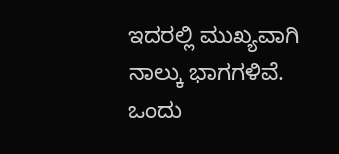ಇದರಲ್ಲಿ ಮುಖ್ಯವಾಗಿ ನಾಲ್ಕು ಭಾಗಗಳಿವೆ. ಒಂದು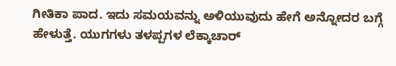ಗೀತಿಕಾ ಪಾದ. ಇದು ಸಮಯವನ್ನು ಅಳಿಯುವುದು ಹೇಗೆ ಅನ್ನೋದರ ಬಗ್ಗೆ ಹೇಳುತ್ತೆ. ಯುಗಗಳು ತಳಪ್ಪಗಳ ಲೆಕ್ಕಾಚಾರ್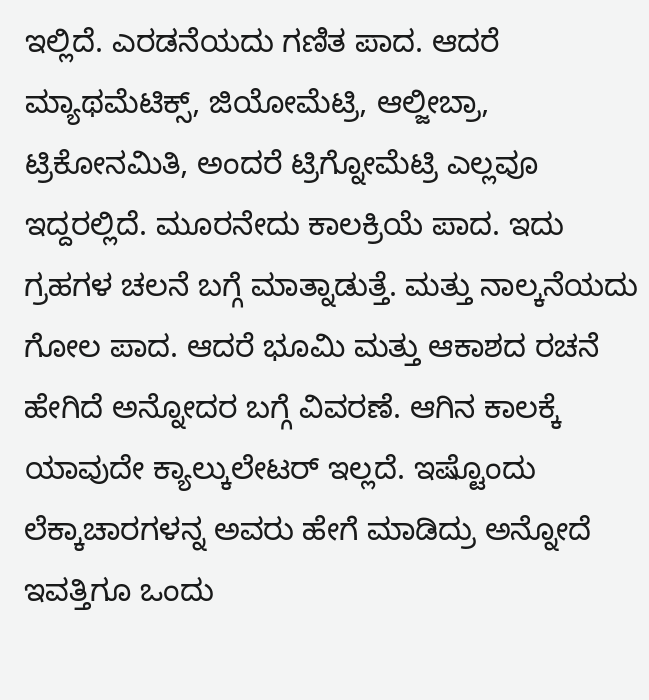ಇಲ್ಲಿದೆ. ಎರಡನೆಯದು ಗಣಿತ ಪಾದ. ಆದರೆ ಮ್ಯಾಥಮೆಟಿಕ್ಸ್, ಜಿಯೋಮೆಟ್ರಿ, ಆಲ್ಜೀಬ್ರಾ, ಟ್ರಿಕೋನಮಿತಿ, ಅಂದರೆ ಟ್ರಿಗ್ನೋಮೆಟ್ರಿ ಎಲ್ಲವೂ ಇದ್ದರಲ್ಲಿದೆ. ಮೂರನೇದು ಕಾಲಕ್ರಿಯೆ ಪಾದ. ಇದು ಗ್ರಹಗಳ ಚಲನೆ ಬಗ್ಗೆ ಮಾತ್ನಾಡುತ್ತೆ. ಮತ್ತು ನಾಲ್ಕನೆಯದು ಗೋಲ ಪಾದ. ಆದರೆ ಭೂಮಿ ಮತ್ತು ಆಕಾಶದ ರಚನೆ ಹೇಗಿದೆ ಅನ್ನೋದರ ಬಗ್ಗೆ ವಿವರಣೆ. ಆಗಿನ ಕಾಲಕ್ಕೆ ಯಾವುದೇ ಕ್ಯಾಲ್ಕುಲೇಟರ್ ಇಲ್ಲದೆ. ಇಷ್ಟೊಂದು ಲೆಕ್ಕಾಚಾರಗಳನ್ನ ಅವರು ಹೇಗೆ ಮಾಡಿದ್ರು ಅನ್ನೋದೆ ಇವತ್ತಿಗೂ ಒಂದು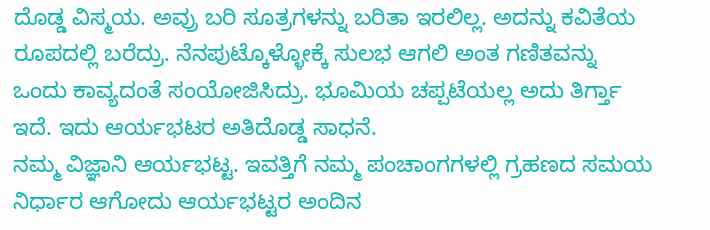ದೊಡ್ಡ ವಿಸ್ಮಯ. ಅವ್ರು ಬರಿ ಸೂತ್ರಗಳನ್ನು ಬರಿತಾ ಇರಲಿಲ್ಲ. ಅದನ್ನು ಕವಿತೆಯ ರೂಪದಲ್ಲಿ ಬರೆದ್ರು. ನೆನಪುಟ್ಕೊಳ್ಳೋಕ್ಕೆ ಸುಲಭ ಆಗಲಿ ಅಂತ ಗಣಿತವನ್ನು ಒಂದು ಕಾವ್ಯದಂತೆ ಸಂಯೋಜಿಸಿದ್ರು. ಭೂಮಿಯ ಚಪ್ಪಟೆಯಲ್ಲ ಅದು ತಿರ್ಗ್ತಾ ಇದೆ. ಇದು ಆರ್ಯಭಟರ ಅತಿದೊಡ್ಡ ಸಾಧನೆ.
ನಮ್ಮ ವಿಜ್ಞಾನಿ ಆರ್ಯಭಟ್ಟ. ಇವತ್ತಿಗೆ ನಮ್ಮ ಪಂಚಾಂಗಗಳಲ್ಲಿ ಗ್ರಹಣದ ಸಮಯ ನಿರ್ಧಾರ ಆಗೋದು ಆರ್ಯಭಟ್ಟರ ಅಂದಿನ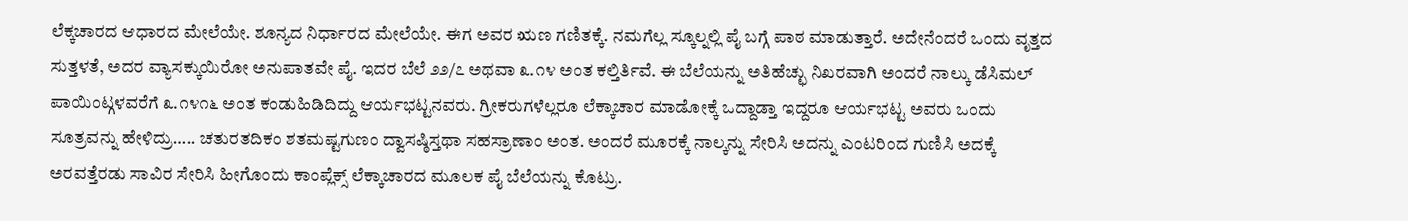ಲೆಕ್ಕಚಾರದ ಆಧಾರದ ಮೇಲೆಯೇ. ಶೂನ್ಯದ ನಿರ್ಧಾರದ ಮೇಲೆಯೇ. ಈಗ ಅವರ ಋಣ ಗಣಿತಕ್ಕೆ. ನಮಗೆಲ್ಲ ಸ್ಕೂಲ್ನಲ್ಲಿ ಪೈ ಬಗ್ಗೆ ಪಾಠ ಮಾಡುತ್ತಾರೆ. ಅದೇನೆಂದರೆ ಒಂದು ವೃತ್ತದ ಸುತ್ತಳತೆ, ಅದರ ವ್ಯಾಸಕ್ಕುಯಿರೋ ಅನುಪಾತವೇ ಪೈ. ಇದರ ಬೆಲೆ ೨೨/೭ ಅಥವಾ ೩.೧೪ ಅಂತ ಕಲ್ತಿರ್ತಿವೆ. ಈ ಬೆಲೆಯನ್ನು ಅತಿಹೆಚ್ಛು ನಿಖರವಾಗಿ ಅಂದರೆ ನಾಲ್ಕು ಡೆಸಿಮಲ್ ಪಾಯಿಂಟ್ಗಳವರೆಗೆ ೩.೧೪೧೬ ಅಂತ ಕಂಡುಹಿಡಿದಿದ್ದು ಆರ್ಯಭಟ್ಟನವರು. ಗ್ರೀಕರುಗಳೆಲ್ಲರೂ ಲೆಕ್ಕಾಚಾರ ಮಾಡೋಕ್ಕೆ ಒದ್ದಾಡ್ತಾ ಇದ್ದರೂ ಆರ್ಯಭಟ್ಟ ಅವರು ಒಂದು ಸೂತ್ರವನ್ನು ಹೇಳಿದ್ರು….. ಚತುರತದಿಕಂ ಶತಮಷ್ಟಗುಣಂ ದ್ವಾಸಷ್ಠಿಸ್ತಥಾ ಸಹಸ್ರಾಣಾಂ ಅಂತ. ಅಂದರೆ ಮೂರಕ್ಕೆ ನಾಲ್ಕನ್ನು ಸೇರಿಸಿ ಅದನ್ನು ಎಂಟರಿಂದ ಗುಣಿಸಿ ಅದಕ್ಕೆ ಅರವತ್ತೆರಡು ಸಾವಿರ ಸೇರಿಸಿ ಹೀಗೊಂದು ಕಾಂಪ್ಲೆಕ್ಸ್ ಲೆಕ್ಕಾಚಾರದ ಮೂಲಕ ಪೈ ಬೆಲೆಯನ್ನು ಕೊಟ್ರು.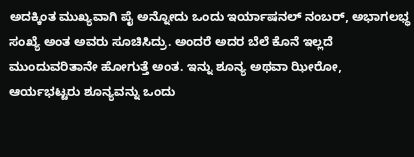ಅದಕ್ಕಿಂತ ಮುಖ್ಯವಾಗಿ ಪೈ ಅನ್ನೋದು ಒಂದು ಇರ್ಯಾಷನಲ್ ನಂಬರ್, ಅಭಾಗಲಭ್ಧ ಸಂಖ್ಯೆ ಅಂತ ಅವರು ಸೂಚಿಸಿದ್ರು. ಅಂದರೆ ಅದರ ಬೆಲೆ ಕೊನೆ ಇಲ್ಲದೆ ಮುಂದುವರಿತಾನೇ ಹೋಗುತ್ತೆ ಅಂತ. ಇನ್ನು ಶೂನ್ಯ ಅಥವಾ ಝೀರೋ, ಆರ್ಯಭಟ್ಟರು ಶೂನ್ಯವನ್ನು ಒಂದು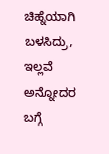ಚಿಹ್ನೆಯಾಗಿ ಬಳಸಿದ್ರು, ಇಲ್ಲವೆ ಅನ್ನೋದರ ಬಗ್ಗೆ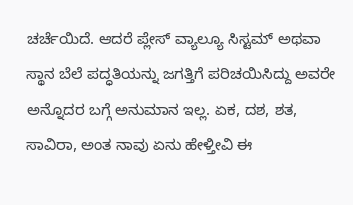ಚರ್ಚೆಯಿದೆ. ಆದರೆ ಪ್ಲೇಸ್ ವ್ಯಾಲ್ಯೂ ಸಿಸ್ಟಮ್ ಅಥವಾ ಸ್ಥಾನ ಬೆಲೆ ಪದ್ಧತಿಯನ್ನು ಜಗತ್ತಿಗೆ ಪರಿಚಯಿಸಿದ್ದು ಅವರೇ ಅನ್ನೊದರ ಬಗ್ಗೆ ಅನುಮಾನ ಇಲ್ಲ. ಏಕ, ದಶ, ಶತ, ಸಾವಿರಾ, ಅಂತ ನಾವು ಏನು ಹೇಳ್ತೀವಿ ಈ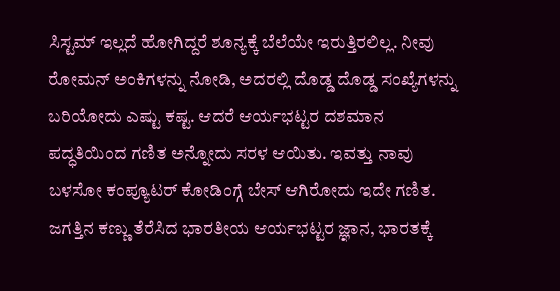ಸಿಸ್ಟಮ್ ಇಲ್ಲದೆ ಹೋಗಿದ್ದರೆ ಶೂನ್ಯಕ್ಕೆ ಬೆಲೆಯೇ ಇರುತ್ತಿರಲಿಲ್ಲ. ನೀವು ರೋಮನ್ ಅಂಕಿಗಳನ್ನು ನೋಡಿ, ಅದರಲ್ಲಿ ದೊಡ್ಡ ದೊಡ್ಡ ಸಂಖ್ಯೆಗಳನ್ನು ಬರಿಯೋದು ಎಷ್ಟು ಕಷ್ಟ. ಆದರೆ ಆರ್ಯಭಟ್ಟರ ದಶಮಾನ ಪದ್ಧತಿಯಿಂದ ಗಣಿತ ಅನ್ನೋದು ಸರಳ ಆಯಿತು. ಇವತ್ತು ನಾವು ಬಳಸೋ ಕಂಪ್ಯೂಟರ್ ಕೋಡಿಂಗ್ಗೆ ಬೇಸ್ ಆಗಿರೋದು ಇದೇ ಗಣಿತ. ಜಗತ್ತಿನ ಕಣ್ಣು ತೆರೆಸಿದ ಭಾರತೀಯ ಆರ್ಯಭಟ್ಟರ ಜ್ಞಾನ, ಭಾರತಕ್ಕೆ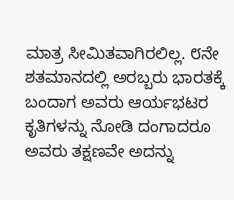ಮಾತ್ರ ಸೀಮಿತವಾಗಿರಲಿಲ್ಲ. ೮ನೇ ಶತಮಾನದಲ್ಲಿ ಅರಬ್ಬರು ಭಾರತಕ್ಕೆ ಬಂದಾಗ ಅವರು ಆರ್ಯಭಟರ ಕೃತಿಗಳನ್ನು ನೋಡಿ ದಂಗಾದರೂ ಅವರು ತಕ್ಷಣವೇ ಅದನ್ನು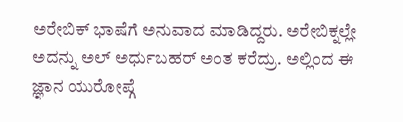ಅರೇಬಿಕ್ ಭಾಷೆಗೆ ಅನುವಾದ ಮಾಡಿದ್ದರು. ಅರೇಬಿಕ್ನಲ್ಲೇ ಅದನ್ನು ಅಲ್ ಅರ್ಧುಬಹರ್ ಅಂತ ಕರೆದ್ರು. ಅಲ್ಲಿಂದ ಈ ಜ್ಞಾನ ಯುರೋಪ್ಗೆ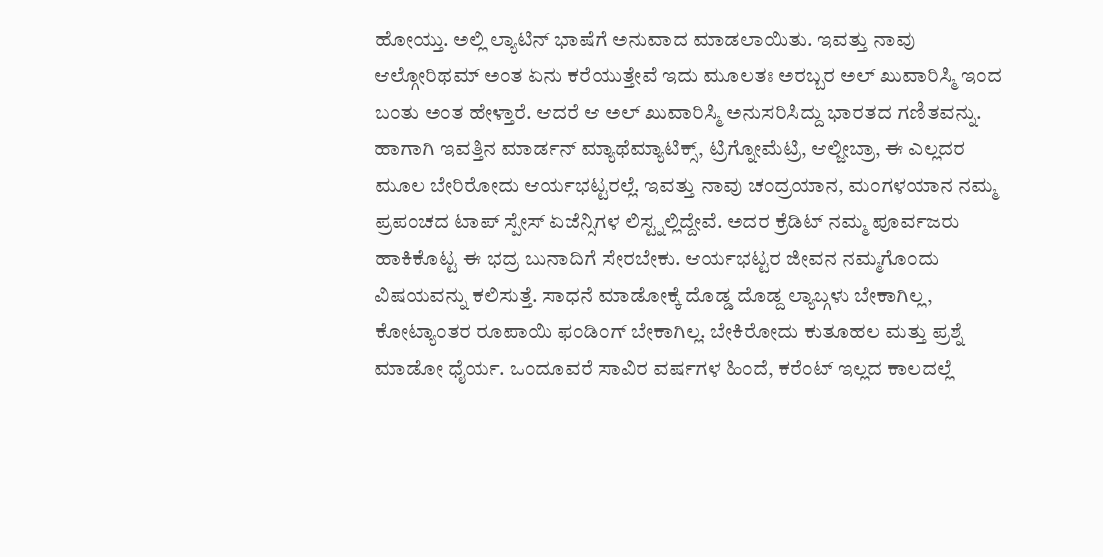ಹೋಯ್ತು. ಅಲ್ಲಿ ಲ್ಯಾಟಿನ್ ಭಾಷೆಗೆ ಅನುವಾದ ಮಾಡಲಾಯಿತು. ಇವತ್ತು ನಾವು ಆಲ್ಗೋರಿಥಮ್ ಅಂತ ಏನು ಕರೆಯುತ್ತೇವೆ ಇದು ಮೂಲತಃ ಅರಬ್ಬರ ಅಲ್ ಖುವಾರಿಸ್ಮಿ ಇಂದ ಬಂತು ಅಂತ ಹೇಳ್ತಾರೆ. ಆದರೆ ಆ ಅಲ್ ಖುವಾರಿಸ್ಮಿ ಅನುಸರಿಸಿದ್ದು ಭಾರತದ ಗಣಿತವನ್ನು. ಹಾಗಾಗಿ ಇವತ್ತಿನ ಮಾರ್ಡನ್ ಮ್ಯಾಥೆಮ್ಯಾಟಿಕ್ಸ್, ಟ್ರಿಗ್ನೋಮೆಟ್ರಿ, ಆಲ್ಜೀಬ್ರಾ, ಈ ಎಲ್ಲದರ ಮೂಲ ಬೇರಿರೋದು ಆರ್ಯಭಟ್ಟರಲ್ಲೆ. ಇವತ್ತು ನಾವು ಚಂದ್ರಯಾನ, ಮಂಗಳಯಾನ ನಮ್ಮ ಪ್ರಪಂಚದ ಟಾಪ್ ಸ್ಪೇಸ್ ಏಜೆನ್ಸಿಗಳ ಲಿಸ್ಟ್ನಲ್ಲಿದ್ದೇವೆ. ಅದರ ಕ್ರೆಡಿಟ್ ನಮ್ಮ ಪೂರ್ವಜರು ಹಾಕಿಕೊಟ್ಟ ಈ ಭದ್ರ ಬುನಾದಿಗೆ ಸೇರಬೇಕು. ಆರ್ಯಭಟ್ಟರ ಜೀವನ ನಮ್ಮಗೊಂದು ವಿಷಯವನ್ನು ಕಲಿಸುತ್ತೆ. ಸಾಧನೆ ಮಾಡೋಕ್ಕೆ ದೊಡ್ಡ ದೊಡ್ದ ಲ್ಯಾಬ್ಗಳು ಬೇಕಾಗಿಲ್ಲ, ಕೋಟ್ಯಾಂತರ ರೂಪಾಯಿ ಫಂಡಿಂಗ್ ಬೇಕಾಗಿಲ್ಲ. ಬೇಕಿರೋದು ಕುತೂಹಲ ಮತ್ತು ಪ್ರಶ್ನೆ ಮಾಡೋ ಧೈರ್ಯ. ಒಂದೂವರೆ ಸಾವಿರ ವರ್ಷಗಳ ಹಿಂದೆ, ಕರೆಂಟ್ ಇಲ್ಲದ ಕಾಲದಲ್ಲೆ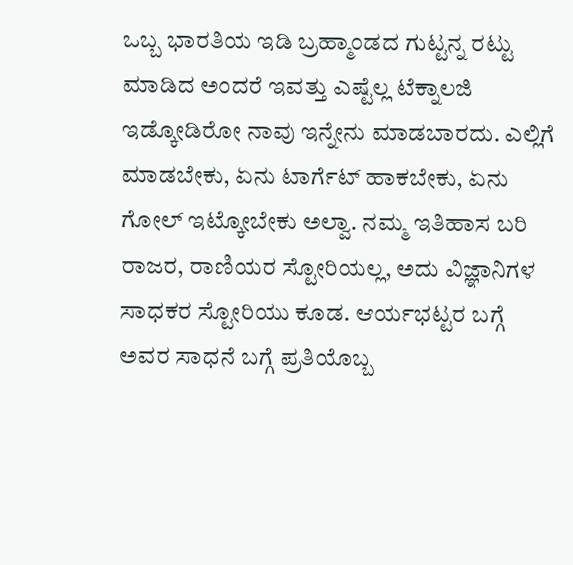ಒಬ್ಬ ಭಾರತಿಯ ಇಡಿ ಬ್ರಹ್ಮಾಂಡದ ಗುಟ್ಟನ್ನ ರಟ್ಟು ಮಾಡಿದ ಅಂದರೆ ಇವತ್ತು ಎಷ್ಟೆಲ್ಲ ಟೆಕ್ನಾಲಜಿ ಇಡ್ಕೋಡಿರೋ ನಾವು ಇನ್ನೇನು ಮಾಡಬಾರದು. ಎಲ್ಲಿಗೆ ಮಾಡಬೇಕು, ಏನು ಟಾರ್ಗೆಟ್ ಹಾಕಬೇಕು, ಏನು ಗೋಲ್ ಇಟ್ಕೋಬೇಕು ಅಲ್ವಾ. ನಮ್ಮ ಇತಿಹಾಸ ಬರಿ ರಾಜರ, ರಾಣಿಯರ ಸ್ಟೋರಿಯಲ್ಲ, ಅದು ವಿಜ್ಞಾನಿಗಳ ಸಾಧಕರ ಸ್ಟೋರಿಯು ಕೂಡ. ಆರ್ಯಭಟ್ಟರ ಬಗ್ಗೆ ಅವರ ಸಾಧನೆ ಬಗ್ಗೆ ಪ್ರತಿಯೊಬ್ಬ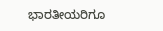ಭಾರತೀಯರಿಗೂ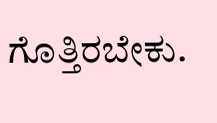ಗೊತ್ತಿರಬೇಕು.